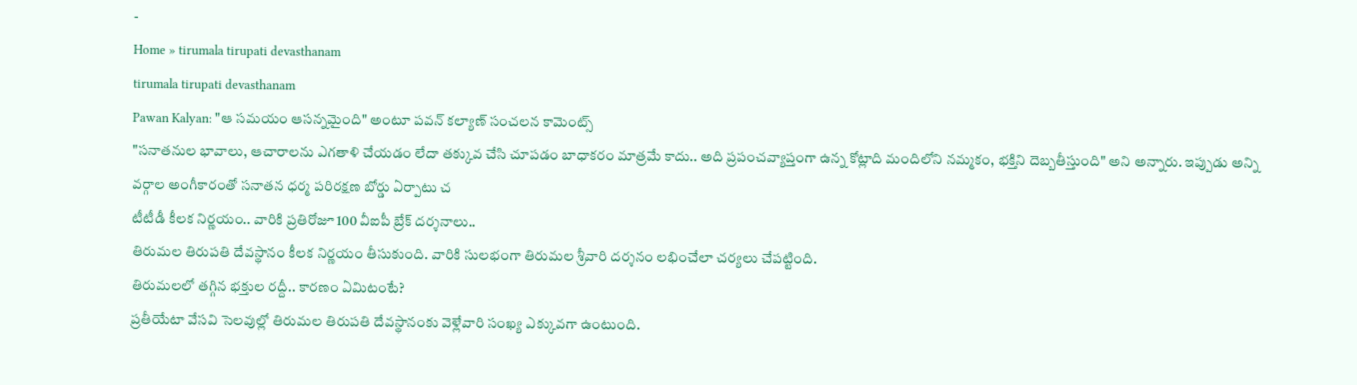-
Home » tirumala tirupati devasthanam
tirumala tirupati devasthanam
Pawan Kalyan: "ఆ సమయం ఆసన్నమైంది" అంటూ పవన్ కల్యాణ్ సంచలన కామెంట్స్
"సనాతనుల భావాలు, ఆచారాలను ఎగతాళి చేయడం లేదా తక్కువ చేసి చూపడం బాధాకరం మాత్రమే కాదు.. అది ప్రపంచవ్యాప్తంగా ఉన్న కోట్లాది మందిలోని నమ్మకం, భక్తిని దెబ్బతీస్తుంది" అని అన్నారు. ఇప్పుడు అన్ని వర్గాల అంగీకారంతో సనాతన ధర్మ పరిరక్షణ బోర్డు ఏర్పాటు చ
టీటీడీ కీలక నిర్ణయం.. వారికి ప్రతిరోజూ 100 వీఐపీ బ్రేక్ దర్శనాలు..
తిరుమల తిరుపతి దేవస్థానం కీలక నిర్ణయం తీసుకుంది. వారికి సులభంగా తిరుమల శ్రీవారి దర్శనం లభించేలా చర్యలు చేపట్టింది.
తిరుమలలో తగ్గిన భక్తుల రద్దీ.. కారణం ఏమిటంటే?
ప్రతీయేటా వేసవి సెలవుల్లో తిరుమల తిరుపతి దేవస్థానంకు వెళ్లేవారి సంఖ్య ఎక్కువగా ఉంటుంది.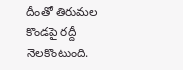దీంతో తిరుమల కొండపై రద్దీ నెలకొంటుంది.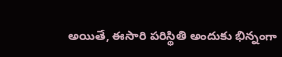అయితే, ఈసారి పరిస్థితి అందుకు భిన్నంగా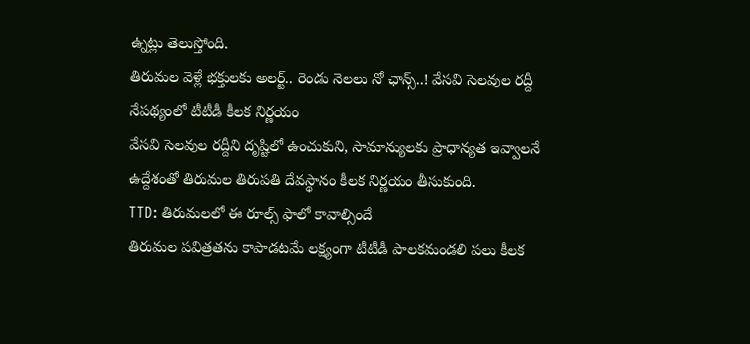ఉ్నట్లు తెలుస్తోంది.
తిరుమల వెళ్లే భక్తులకు అలర్ట్.. రెండు నెలలు నో ఛాన్స్..! వేసవి సెలవుల రద్దీ నేపథ్యంలో టీటీడీ కీలక నిర్ణయం
వేసవి సెలవుల రద్దీని దృష్టిలో ఉంచుకుని, సామాన్యులకు ప్రాధాన్యత ఇవ్వాలనే ఉద్దేశంతో తిరుమల తిరుపతి దేవస్థానం కీలక నిర్ణయం తీసుకుంది.
TTD: తిరుమలలో ఈ రూల్స్ ఫాలో కావాల్సిందే
తిరుమల పవిత్రతను కాపాడటమే లక్ష్యంగా టీటీడీ పాలకమండలి పలు కీలక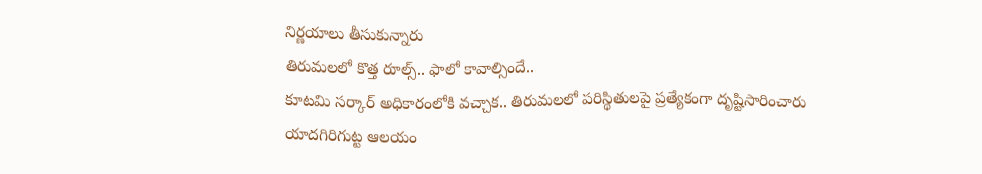నిర్ణయాలు తీసుకున్నారు
తిరుమలలో కొత్త రూల్స్.. ఫాలో కావాల్సిందే..
కూటమి సర్కార్ అధికారంలోకి వచ్చాక.. తిరుమలలో పరిస్థితులపై ప్రత్యేకంగా దృష్టిసారించారు
యాదగిరిగుట్ట ఆలయం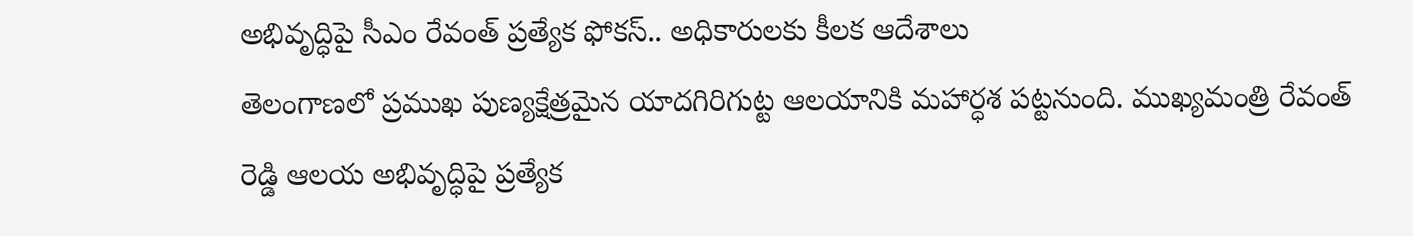అభివృద్ధిపై సీఎం రేవంత్ ప్రత్యేక ఫోకస్.. అధికారులకు కీలక ఆదేశాలు
తెలంగాణలో ప్రముఖ పుణ్యక్షేత్రమైన యాదగిరిగుట్ట ఆలయానికి మహార్ధశ పట్టనుంది. ముఖ్యమంత్రి రేవంత్ రెడ్డి ఆలయ అభివృద్ధిపై ప్రత్యేక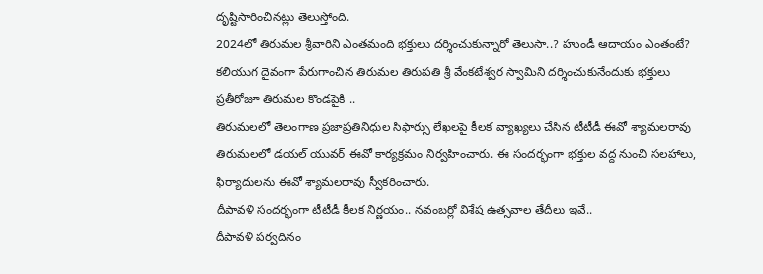దృష్టిసారించినట్లు తెలుస్తోంది.
2024లో తిరుమల శ్రీవారిని ఎంతమంది భక్తులు దర్శించుకున్నారో తెలుసా..? హుండీ ఆదాయం ఎంతంటే?
కలియుగ దైవంగా పేరుగాంచిన తిరుమల తిరుపతి శ్రీ వేంకటేశ్వర స్వామిని దర్శించుకునేందుకు భక్తులు ప్రతీరోజూ తిరుమల కొండపైకి ..
తిరుమలలో తెలంగాణ ప్రజాప్రతినిధుల సిఫార్సు లేఖలపై కీలక వ్యాఖ్యలు చేసిన టీటీడీ ఈవో శ్యామలరావు
తిరుమలలో డయల్ యువర్ ఈవో కార్యక్రమం నిర్వహించారు. ఈ సందర్భంగా భక్తుల వద్ద నుంచి సలహాలు, ఫిర్యాదులను ఈవో శ్యామలరావు స్వీకరించారు.
దీపావళి సందర్భంగా టీటీడీ కీలక నిర్ణయం.. నవంబర్లో విశేష ఉత్సవాల తేదీలు ఇవే..
దీపావళి పర్వదినం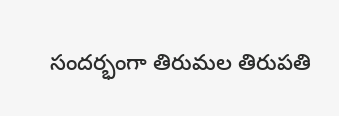సందర్భంగా తిరుమల తిరుపతి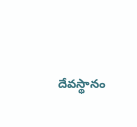దేవస్థానం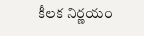కీలక నిర్ణయం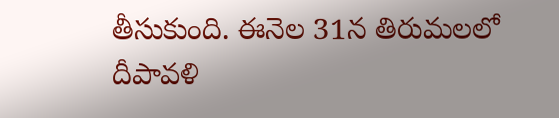తీసుకుంది. ఈనెల 31న తిరుమలలో దీపావళి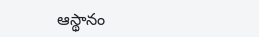ఆస్థానం